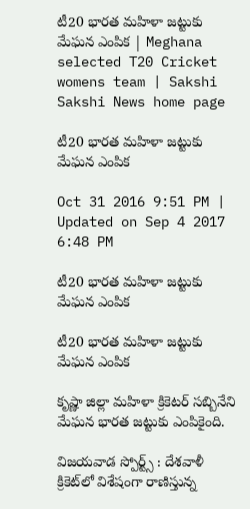టీ20 భారత మహిళా జట్టుకు మేఘన ఎంపిక | Meghana selected T20 Cricket womens team | Sakshi
Sakshi News home page

టీ20 భారత మహిళా జట్టుకు మేఘన ఎంపిక

Oct 31 2016 9:51 PM | Updated on Sep 4 2017 6:48 PM

టీ20 భారత మహిళా జట్టుకు మేఘన ఎంపిక

టీ20 భారత మహిళా జట్టుకు మేఘన ఎంపిక

కృష్ణా జిల్లా మహిళా క్రికెటర్‌ సబ్బినేని మేఘన భారత జట్టుకు ఎంపికైంది.

విజయవాడ స్పోర్ట్స్‌ : దేశవాళీ క్రికెట్‌లో విశేషంగా రాణిస్తున్న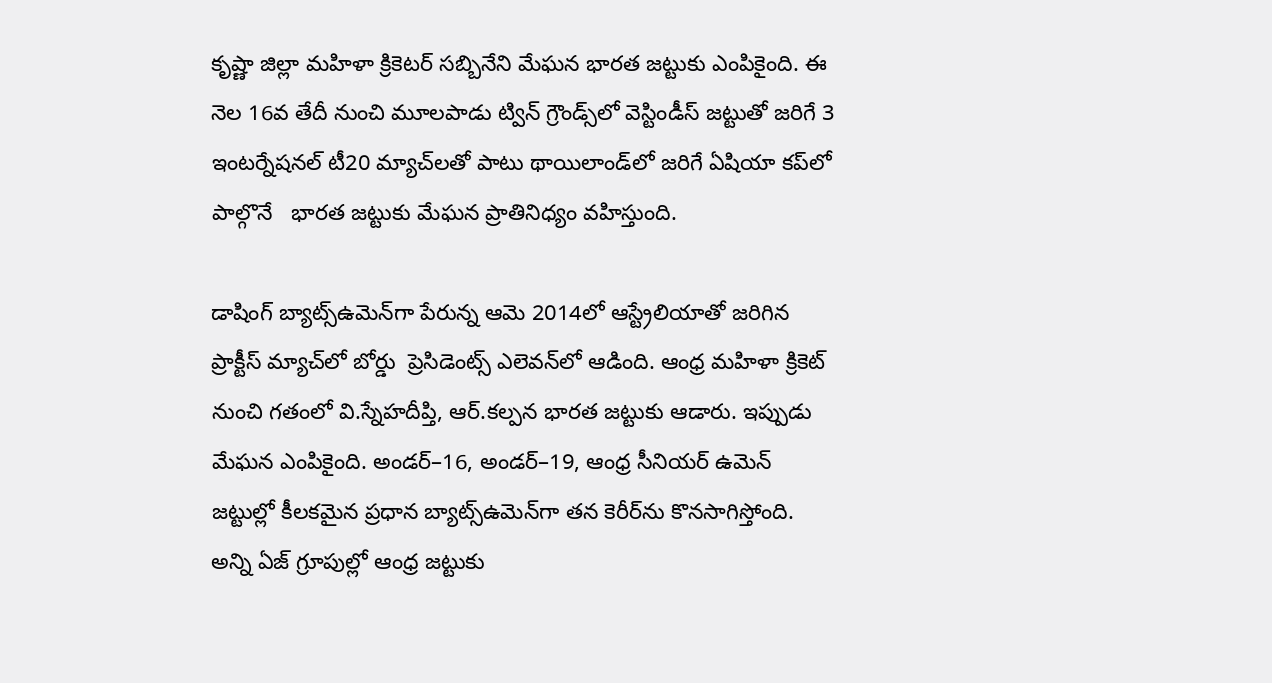కృష్ణా జిల్లా మహిళా క్రికెటర్‌ సబ్బినేని మేఘన భారత జట్టుకు ఎంపికైంది. ఈ నెల 16వ తేదీ నుంచి మూలపాడు ట్విన్‌ గ్రౌండ్స్‌లో వెస్టిండీస్‌ జట్టుతో జరిగే 3 ఇంటర్నేషనల్‌ టీ20 మ్యాచ్‌లతో పాటు థాయిలాండ్‌లో జరిగే ఏషియా కప్‌లో పాల్గొనే   భారత జట్టుకు మేఘన ప్రాతినిధ్యం వహిస్తుంది.

డాషింగ్‌ బ్యాట్స్‌ఉమెన్‌గా పేరున్న ఆమె 2014లో ఆస్ట్రేలియాతో జరిగిన ప్రాక్టీస్‌ మ్యాచ్‌లో బోర్డు  ప్రెసిడెంట్స్ ఎలెవన్‌లో ఆడింది. ఆంధ్ర మహిళా క్రికెట్‌ నుంచి గతంలో వి.స్నేహదీప్తి, ఆర్‌.కల్పన భారత జట్టుకు ఆడారు. ఇప్పుడు మేఘన ఎంపికైంది. అండర్‌–16, అండర్‌–19, ఆంధ్ర సీనియర్‌ ఉమెన్‌ జట్టుల్లో కీలకమైన ప్రధాన బ్యాట్స్‌ఉమెన్‌గా తన కెరీర్‌ను కొనసాగిస్తోంది. అన్ని ఏజ్‌ గ్రూపుల్లో ఆంధ్ర జట్టుకు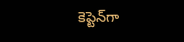కెప్టెన్‌గా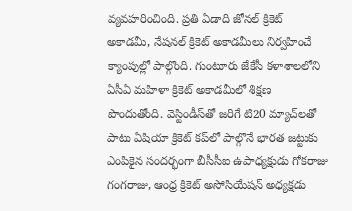వ్యవహరించింది. ప్రతి ఏడాది జోనల్‌ క్రికెట్‌ అకాడమీ, నేషనల్‌ క్రికెట్‌ అకాడమీలు నిర్వహించే క్యాంపుల్లో పాల్గొంది. గుంటూరు జేకేసీ కళాశాలలోని ఏసీఏ మహిళా క్రికెట్‌ అకాడమీలో శిక్షణ పొందుతోంది. వెస్టిండీస్‌తో జరిగే టి20 మ్యాచ్‌లతో పాటు ఏషియా క్రికెట్‌ కప్‌లో పాల్గొనే భారత జట్టుకు ఎంపికైన సందర్భంగా బీసీసీఐ ఉపాధ్యక్షుడు గోకరాజు గంగరాజు, ఆంధ్ర క్రికెట్‌ అసోసియేషన్‌ అధ్యక్షడు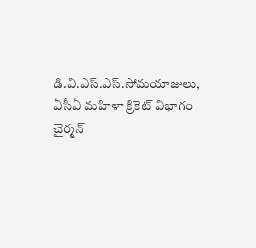డి.వి.ఎస్‌.ఎస్‌.సోమయాజులు, ఏసీఏ మహిళా క్రికెట్‌ విభాగం చైర్మన్‌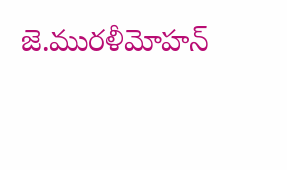జె.మురళీమోహన్‌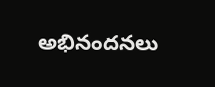అభినందనలు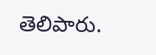తెలిపారు.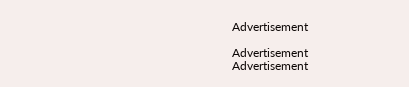Advertisement

Advertisement
Advertisement